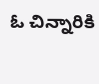ఓ చిన్నారికి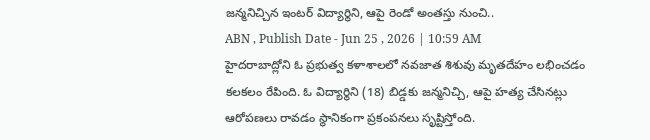జన్మనిచ్చిన ఇంటర్ విద్యార్థిని, ఆపై రెండో అంతస్తు నుంచి..
ABN , Publish Date - Jun 25 , 2026 | 10:59 AM
హైదరాబాద్లోని ఓ ప్రభుత్వ కళాశాలలో నవజాత శిశువు మృతదేహం లభించడం కలకలం రేపింది. ఓ విద్యార్థిని (18) బిడ్డకు జన్మనిచ్చి, ఆపై హత్య చేసినట్లు ఆరోపణలు రావడం స్థానికంగా ప్రకంపనలు సృష్టిస్తోంది.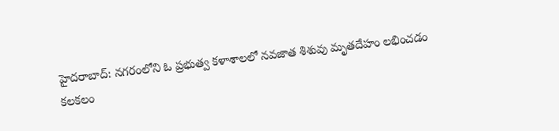హైదరాబాద్: నగరంలోని ఓ ప్రభుత్వ కళాశాలలో నవజాత శిశువు మృతదేహం లభించడం కలకలం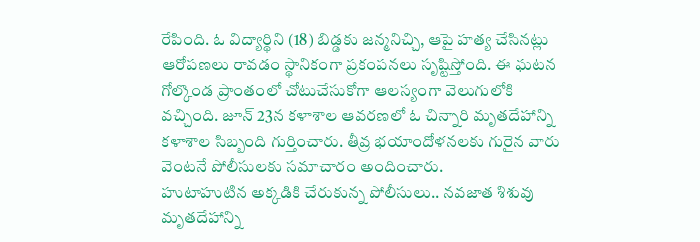రేపింది. ఓ విద్యార్థిని (18) బిడ్డకు జన్మనిచ్చి, ఆపై హత్య చేసినట్లు ఆరోపణలు రావడం స్థానికంగా ప్రకంపనలు సృష్టిస్తోంది. ఈ ఘటన గోల్కొండ ప్రాంతంలో చోటుచేసుకోగా ఆలస్యంగా వెలుగులోకి వచ్చింది. జూన్ 23న కళాశాల ఆవరణలో ఓ చిన్నారి మృతదేహాన్ని కళాశాల సిబ్బంది గుర్తించారు. తీవ్ర భయాందోళనలకు గురైన వారు వెంటనే పోలీసులకు సమాచారం అందించారు.
హుటాహుటిన అక్కడికి చేరుకున్న పోలీసులు.. నవజాత శిశువు మృతదేహాన్ని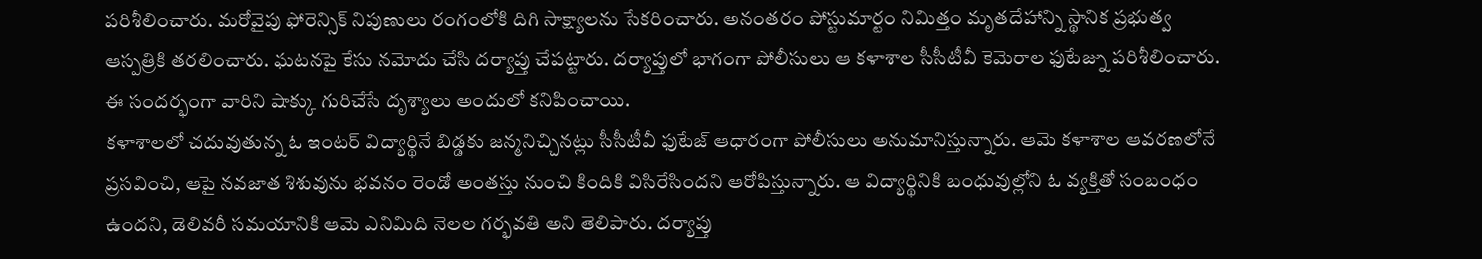పరిశీలించారు. మరోవైపు ఫోరెన్సిక్ నిపుణులు రంగంలోకి దిగి సాక్ష్యాలను సేకరించారు. అనంతరం పోస్టుమార్టం నిమిత్తం మృతదేహాన్ని స్థానిక ప్రభుత్వ ఆస్పత్రికి తరలించారు. ఘటనపై కేసు నమోదు చేసి దర్యాప్తు చేపట్టారు. దర్యాప్తులో భాగంగా పోలీసులు ఆ కళాశాల సీసీటీవీ కెమెరాల ఫుటేజ్ను పరిశీలించారు. ఈ సందర్భంగా వారిని షాక్కు గురిచేసే దృశ్యాలు అందులో కనిపించాయి.
కళాశాలలో చదువుతున్న ఓ ఇంటర్ విద్యార్థినే బిడ్డకు జన్మనిచ్చినట్లు సీసీటీవీ ఫుటేజ్ ఆధారంగా పోలీసులు అనుమానిస్తున్నారు. ఆమె కళాశాల ఆవరణలోనే ప్రసవించి, ఆపై నవజాత శిశువును భవనం రెండో అంతస్తు నుంచి కిందికి విసిరేసిందని ఆరోపిస్తున్నారు. ఆ విద్యార్థినికి బంధువుల్లోని ఓ వ్యక్తితో సంబంధం ఉందని, డెలివరీ సమయానికి ఆమె ఎనిమిది నెలల గర్భవతి అని తెలిపారు. దర్యాప్తు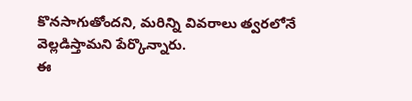కొనసాగుతోందని, మరిన్ని వివరాలు త్వరలోనే వెల్లడిస్తామని పేర్కొన్నారు.
ఈ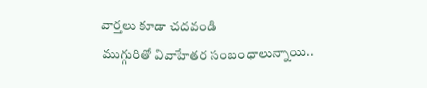వార్తలు కూడా చదవండి
ముగ్గురితో వివాహేతర సంబంధాలున్నాయి..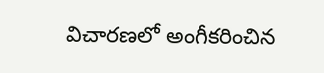విచారణలో అంగీకరించిన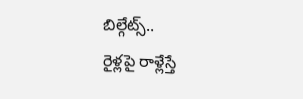బిల్గేట్స్..
రైళ్లపై రాళ్లేస్తే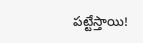పట్టేస్తాయి!